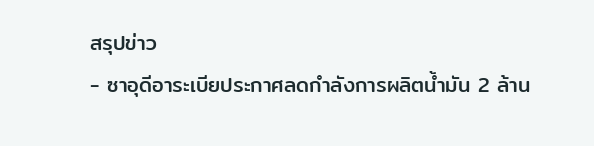สรุปข่าว
- ซาอุดีอาระเบียประกาศลดกำลังการผลิตน้ำมัน 2 ล้าน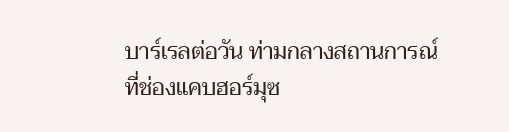บาร์เรลต่อวัน ท่ามกลางสถานการณ์ที่ช่องแคบฮอร์มุซ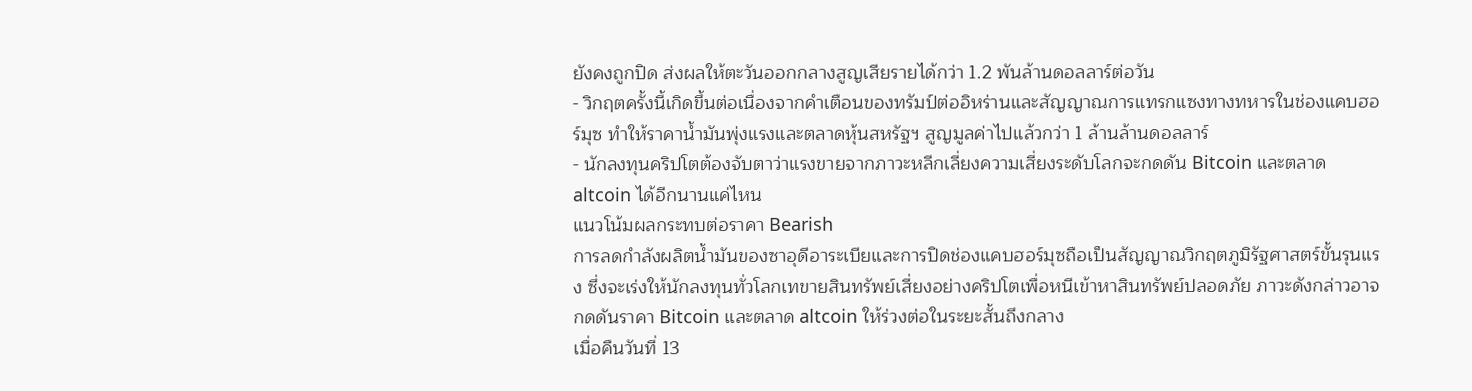ยังคงถูกปิด ส่งผลให้ตะวันออกกลางสูญเสียรายได้กว่า 1.2 พันล้านดอลลาร์ต่อวัน
- วิกฤตครั้งนี้เกิดขึ้นต่อเนื่องจากคำเตือนของทรัมป์ต่ออิหร่านและสัญญาณการแทรกแซงทางทหารในช่องแคบฮอร์มุซ ทำให้ราคาน้ำมันพุ่งแรงและตลาดหุ้นสหรัฐฯ สูญมูลค่าไปแล้วกว่า 1 ล้านล้านดอลลาร์
- นักลงทุนคริปโตต้องจับตาว่าแรงขายจากภาวะหลีกเลี่ยงความเสี่ยงระดับโลกจะกดดัน Bitcoin และตลาด altcoin ได้อีกนานแค่ไหน
แนวโน้มผลกระทบต่อราคา Bearish
การลดกำลังผลิตน้ำมันของซาอุดีอาระเบียและการปิดช่องแคบฮอร์มุซถือเป็นสัญญาณวิกฤตภูมิรัฐศาสตร์ขั้นรุนแรง ซึ่งจะเร่งให้นักลงทุนทั่วโลกเทขายสินทรัพย์เสี่ยงอย่างคริปโตเพื่อหนีเข้าหาสินทรัพย์ปลอดภัย ภาวะดังกล่าวอาจกดดันราคา Bitcoin และตลาด altcoin ให้ร่วงต่อในระยะสั้นถึงกลาง
เมื่อคืนวันที่ 13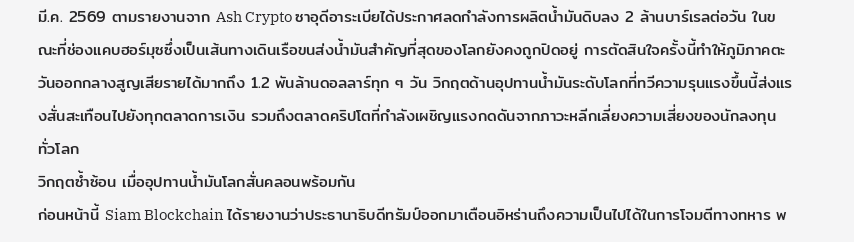มี.ค. 2569 ตามรายงานจาก Ash Crypto ซาอุดีอาระเบียได้ประกาศลดกำลังการผลิตน้ำมันดิบลง 2 ล้านบาร์เรลต่อวัน ในขณะที่ช่องแคบฮอร์มุซซึ่งเป็นเส้นทางเดินเรือขนส่งน้ำมันสำคัญที่สุดของโลกยังคงถูกปิดอยู่ การตัดสินใจครั้งนี้ทำให้ภูมิภาคตะวันออกกลางสูญเสียรายได้มากถึง 1.2 พันล้านดอลลาร์ทุก ๆ วัน วิกฤตด้านอุปทานน้ำมันระดับโลกที่ทวีความรุนแรงขึ้นนี้ส่งแรงสั่นสะเทือนไปยังทุกตลาดการเงิน รวมถึงตลาดคริปโตที่กำลังเผชิญแรงกดดันจากภาวะหลีกเลี่ยงความเสี่ยงของนักลงทุนทั่วโลก
วิกฤตซ้ำซ้อน เมื่ออุปทานน้ำมันโลกสั่นคลอนพร้อมกัน
ก่อนหน้านี้ Siam Blockchain ได้รายงานว่าประธานาธิบดีทรัมป์ออกมาเตือนอิหร่านถึงความเป็นไปได้ในการโจมตีทางทหาร พ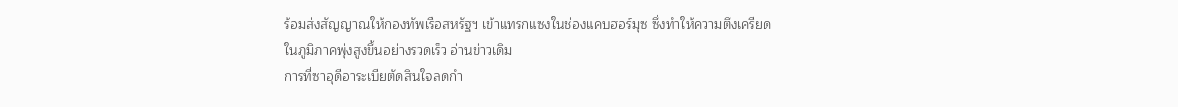ร้อมส่งสัญญาณให้กองทัพเรือสหรัฐฯ เข้าแทรกแซงในช่องแคบฮอร์มุซ ซึ่งทำให้ความตึงเครียดในภูมิภาคพุ่งสูงขึ้นอย่างรวดเร็ว อ่านข่าวเดิม
การที่ซาอุดีอาระเบียตัดสินใจลดกำ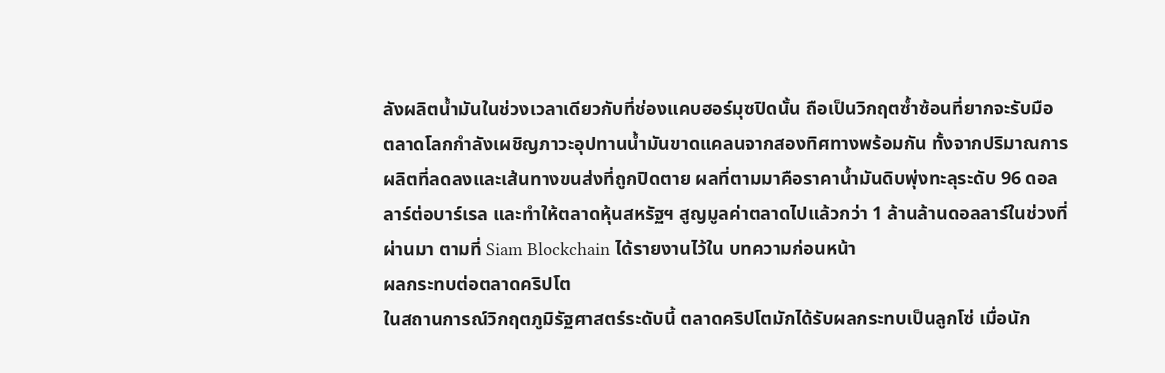ลังผลิตน้ำมันในช่วงเวลาเดียวกับที่ช่องแคบฮอร์มุซปิดนั้น ถือเป็นวิกฤตซ้ำซ้อนที่ยากจะรับมือ ตลาดโลกกำลังเผชิญภาวะอุปทานน้ำมันขาดแคลนจากสองทิศทางพร้อมกัน ทั้งจากปริมาณการผลิตที่ลดลงและเส้นทางขนส่งที่ถูกปิดตาย ผลที่ตามมาคือราคาน้ำมันดิบพุ่งทะลุระดับ 96 ดอลลาร์ต่อบาร์เรล และทำให้ตลาดหุ้นสหรัฐฯ สูญมูลค่าตลาดไปแล้วกว่า 1 ล้านล้านดอลลาร์ในช่วงที่ผ่านมา ตามที่ Siam Blockchain ได้รายงานไว้ใน บทความก่อนหน้า
ผลกระทบต่อตลาดคริปโต
ในสถานการณ์วิกฤตภูมิรัฐศาสตร์ระดับนี้ ตลาดคริปโตมักได้รับผลกระทบเป็นลูกโซ่ เมื่อนัก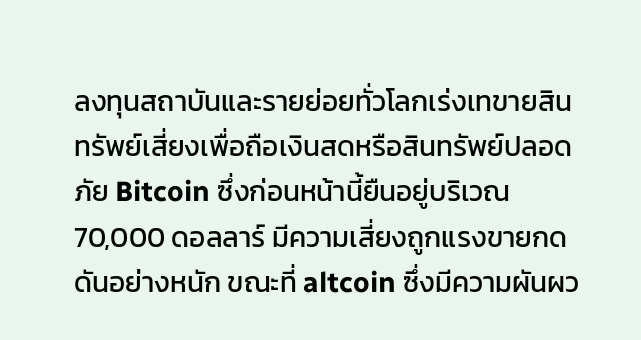ลงทุนสถาบันและรายย่อยทั่วโลกเร่งเทขายสินทรัพย์เสี่ยงเพื่อถือเงินสดหรือสินทรัพย์ปลอดภัย Bitcoin ซึ่งก่อนหน้านี้ยืนอยู่บริเวณ 70,000 ดอลลาร์ มีความเสี่ยงถูกแรงขายกดดันอย่างหนัก ขณะที่ altcoin ซึ่งมีความผันผว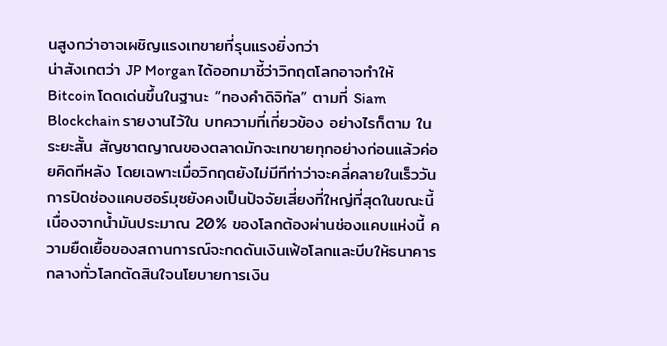นสูงกว่าอาจเผชิญแรงเทขายที่รุนแรงยิ่งกว่า
น่าสังเกตว่า JP Morgan ได้ออกมาชี้ว่าวิกฤตโลกอาจทำให้ Bitcoin โดดเด่นขึ้นในฐานะ “ทองคำดิจิทัล” ตามที่ Siam Blockchain รายงานไว้ใน บทความที่เกี่ยวข้อง อย่างไรก็ตาม ในระยะสั้น สัญชาตญาณของตลาดมักจะเทขายทุกอย่างก่อนแล้วค่อยคิดทีหลัง โดยเฉพาะเมื่อวิกฤตยังไม่มีทีท่าว่าจะคลี่คลายในเร็ววัน การปิดช่องแคบฮอร์มุซยังคงเป็นปัจจัยเสี่ยงที่ใหญ่ที่สุดในขณะนี้ เนื่องจากน้ำมันประมาณ 20% ของโลกต้องผ่านช่องแคบแห่งนี้ ความยืดเยื้อของสถานการณ์จะกดดันเงินเฟ้อโลกและบีบให้ธนาคารกลางทั่วโลกตัดสินใจนโยบายการเงิน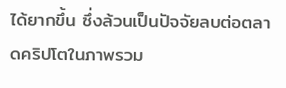ได้ยากขึ้น ซึ่งล้วนเป็นปัจจัยลบต่อตลาดคริปโตในภาพรวม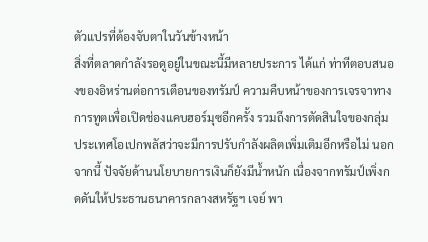ตัวแปรที่ต้องจับตาในวันข้างหน้า
สิ่งที่ตลาดกำลังรอดูอยู่ในขณะนี้มีหลายประการ ได้แก่ ท่าทีตอบสนองของอิหร่านต่อการเตือนของทรัมป์ ความคืบหน้าของการเจรจาทางการทูตเพื่อเปิดช่องแคบฮอร์มุซอีกครั้ง รวมถึงการตัดสินใจของกลุ่มประเทศโอเปกพลัสว่าจะมีการปรับกำลังผลิตเพิ่มเติมอีกหรือไม่ นอกจากนี้ ปัจจัยด้านนโยบายการเงินก็ยังมีน้ำหนัก เนื่องจากทรัมป์เพิ่งกดดันให้ประธานธนาคารกลางสหรัฐฯ เจย์ พา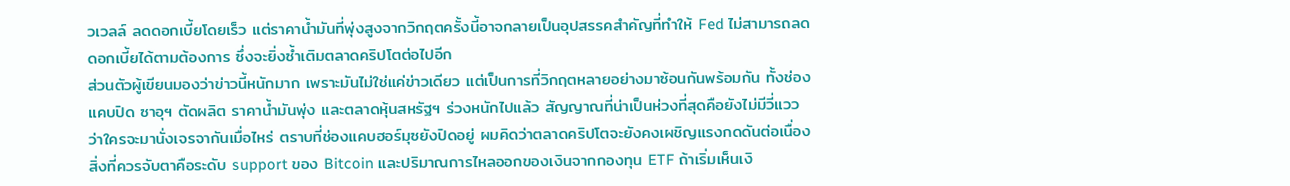วเวลล์ ลดดอกเบี้ยโดยเร็ว แต่ราคาน้ำมันที่พุ่งสูงจากวิกฤตครั้งนี้อาจกลายเป็นอุปสรรคสำคัญที่ทำให้ Fed ไม่สามารถลดดอกเบี้ยได้ตามต้องการ ซึ่งจะยิ่งซ้ำเติมตลาดคริปโตต่อไปอีก
ส่วนตัวผู้เขียนมองว่าข่าวนี้หนักมาก เพราะมันไม่ใช่แค่ข่าวเดียว แต่เป็นการที่วิกฤตหลายอย่างมาซ้อนกันพร้อมกัน ทั้งช่องแคบปิด ซาอุฯ ตัดผลิต ราคาน้ำมันพุ่ง และตลาดหุ้นสหรัฐฯ ร่วงหนักไปแล้ว สัญญาณที่น่าเป็นห่วงที่สุดคือยังไม่มีวี่แววว่าใครจะมานั่งเจรจากันเมื่อไหร่ ตราบที่ช่องแคบฮอร์มุซยังปิดอยู่ ผมคิดว่าตลาดคริปโตจะยังคงเผชิญแรงกดดันต่อเนื่อง สิ่งที่ควรจับตาคือระดับ support ของ Bitcoin และปริมาณการไหลออกของเงินจากกองทุน ETF ถ้าเริ่มเห็นเงิ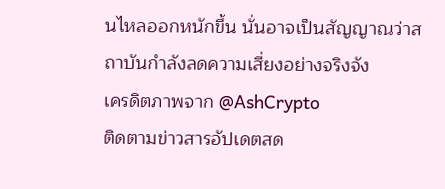นไหลออกหนักขึ้น นั่นอาจเป็นสัญญาณว่าสถาบันกำลังลดความเสี่ยงอย่างจริงจัง
เครดิตภาพจาก @AshCrypto
ติดตามข่าวสารอัปเดตสด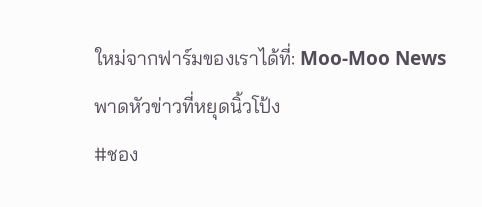ใหม่จากฟาร์มของเราได้ที่: Moo-Moo News พาดหัวข่าวที่หยุดนิ้วโป้ง
#ชอง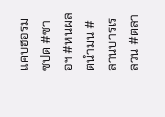แคบฮอรมซปด #ซาอฯ #หนผลตนำมน #ลานบารเรลวน #ตลา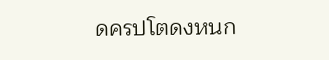ดครปโตดงหนก